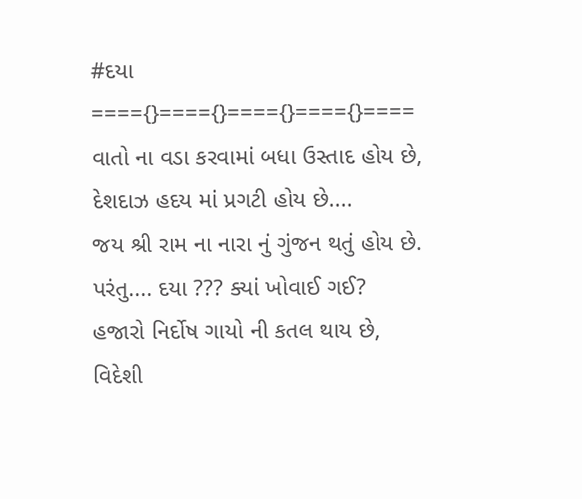#દયા
===={}===={}===={}===={}====
વાતો ના વડા કરવામાં બધા ઉસ્તાદ હોય છે,
દેશદાઝ હદય માં પ્રગટી હોય છે....
જય શ્રી રામ ના નારા નું ગુંજન થતું હોય છે.
પરંતુ.... દયા ??? ક્યાં ખોવાઈ ગઈ?
હજારો નિર્દોષ ગાયો ની કતલ થાય છે,
વિદેશી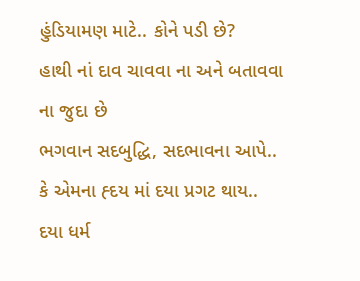હુંડિયામણ માટે.. કોને પડી છે?
હાથી નાં દાવ ચાવવા ના અને બતાવવા ના જુદા છે
ભગવાન સદબુદ્ધિ, સદભાવના આપે..
કે એમના હ્દય માં દયા પ્રગટ થાય..
દયા ધર્મ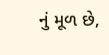નું મૂળ છે,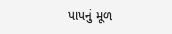પાપનું મૂળ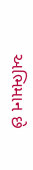અભિમાન છે